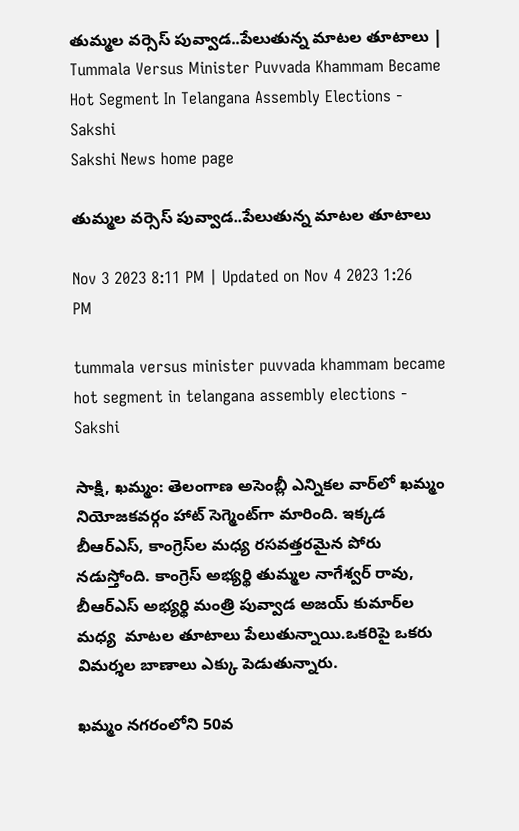తుమ్మల వర్సెస్‌ పువ్వాడ..పేలుతున్న మాటల తూటాలు | Tummala Versus Minister Puvvada Khammam Became Hot Segment In Telangana Assembly Elections - Sakshi
Sakshi News home page

తుమ్మల వర్సెస్‌ పువ్వాడ..పేలుతున్న మాటల తూటాలు

Nov 3 2023 8:11 PM | Updated on Nov 4 2023 1:26 PM

tummala versus minister puvvada khammam became hot segment in telangana assembly elections - Sakshi

సాక్షి, ఖమ్మం: తెలంగాణ అసెంబ్లీ ఎన్నికల వార్‌లో ఖమ్మం నియోజకవర్గం హాట్‌ సెగ్మెంట్‌గా మారింది. ఇక్కడ బీఆర్ఎస్, కాంగ్రెస్‌ల మధ్య రసవత్తరమైన పోరు నడుస్తోంది. కాంగ్రెస్‌ అభ్యర్థి తుమ్మల నాగేశ్వర్ రావు, బీఆర్‌ఎస్‌ అభ్యర్థి మంత్రి పువ్వాడ అజయ్ కుమార్‌ల మధ్య  మాటల తూటాలు పేలుతున్నాయి.ఒకరిపై ఒకరు విమర్శల బాణాలు ఎక్కు పెడుతున్నారు.

ఖమ్మం నగరంలోని 50వ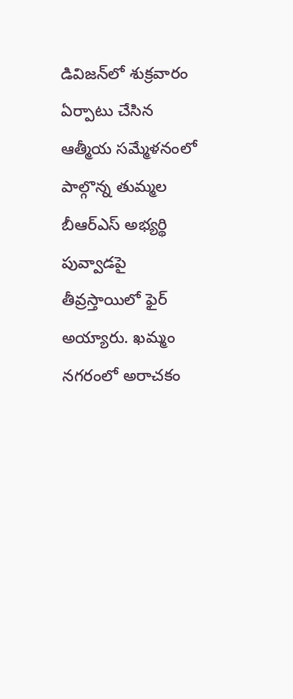డివిజన్‌లో శుక్రవారం ఏర్పాటు చేసిన ఆత్మీయ సమ్మేళనంలో పాల్గొన్న తుమ్మల  బీఆర్ఎస్ అభ్యర్థి పువ్వాడపై తీవ్రస్తాయిలో ఫైర్ అయ్యారు. ఖమ్మం నగరంలో అరాచకం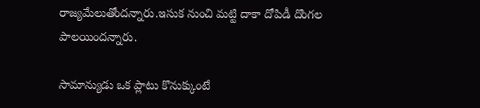రాజ్యమేలుతోందన్నారు.ఇసుక నుంచి మట్టి దాకా దోపిడీ దొంగల పాలయిందన్నారు.

సామాన్యుడు ఒక ప్లాటు కొనుక్కుంటే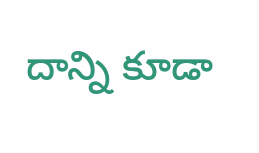దాన్ని కూడా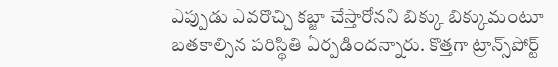ఎప్పుడు ఎవరొచ్చి కబ్జా చేస్తారోనని బిక్కు బిక్కుమంటూ బతకాల్సిన పరిస్థితి ఏర్పడిందన్నారు. కొత్తగా ట్రాన్స్‌పోర్ట్‌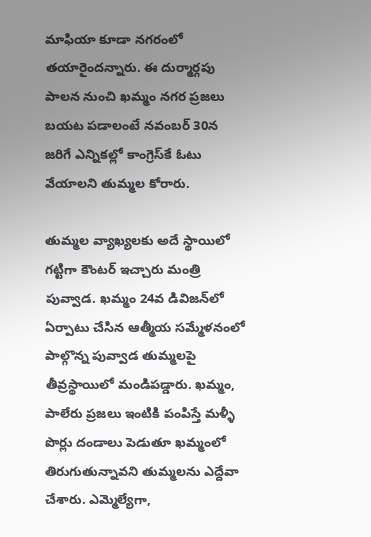మాఫియా కూడా నగరంలో తయారైందన్నారు. ఈ దుర్మార్గపు పాలన నుంచి ఖమ్మం నగర ప్రజలు బయట పడాలంటే నవంబర్ 30న  జరిగే ఎన్నికల్లో కాంగ్రెస్‌కే ఓటు వేయాలని తుమ్మల కోరారు.

తుమ్మల వ్యాఖ్యలకు అదే స్థాయిలో గట్టిగా కౌంటర్ ఇచ్చారు మంత్రి పువ్వాడ. ఖమ్మం 24వ డివిజన్‌లో ఏర్పాటు చేసిన ఆత్మీయ సమ్మేళనంలో పాల్గొన్న పువ్వాడ తుమ్మలపై తీవ్రస్థాయిలో మండిపడ్డారు. ఖమ్మం, పాలేరు ప్రజలు ఇంటికి పంపిస్తే మళ్ళీ పొర్లు దండాలు పెడుతూ ఖమ్మంలో తిరుగుతున్నావని తుమ్మలను ఎద్దేవా చేశారు. ఎమ్మెల్యేగా,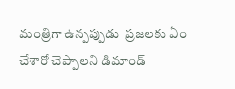మంత్రిగా ఉన్పప్పుడు  ప్రజలకు ఏం చేశారో చెప్పాలని డిమాండ్‌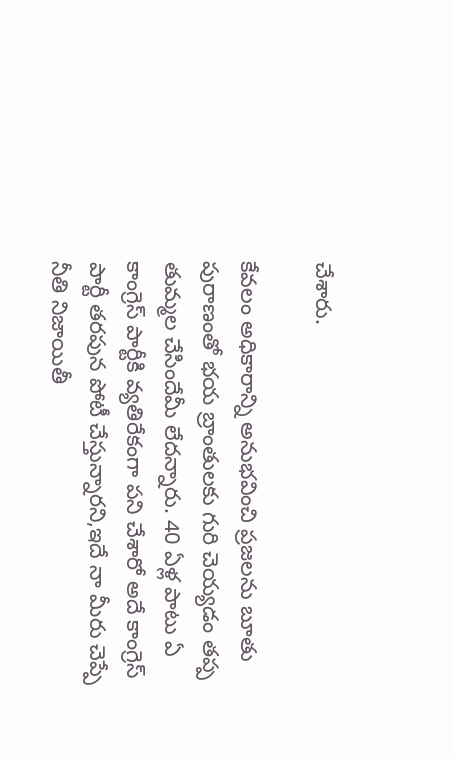చేశారు.

కేవలం అధికారాన్ని అనుభవించి ప్రజలను బూతు పురాణంతో భయ బ్రాంతులకు గురి చెయ్యడం తప్ప తుమ్మల చేసిందేమీ లేదన్నారు. 40 ఏళ్ల పాటు ఏ కాంగ్రెస్ పార్టీకి వ్యతిరేకంగా పని చేశారో అదే కాంగ్రెస్ పార్టీ తరపున పోటీ చేస్తున్నారని,ఇదే నా మీరు చెప్పే నీతి నిజాయితీ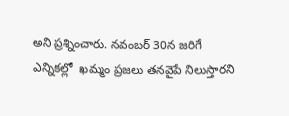అని ప్రశ్నించారు. నవంబర్ 30న జరిగే ఎన్నికల్లో  ఖమ్మం ప్రజలు తనవైపే నిలుస్తారని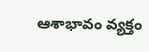ఆశాభావం వ్యక్తం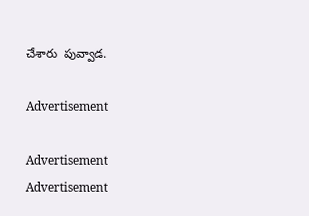చేశారు  పువ్వాడ.

Advertisement

Advertisement
Advertisement